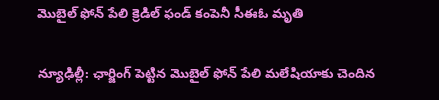మొబైల్ ఫోన్ పేలి క్రెడిల్ ఫండ్ కంపెనీ సీఈఓ మృతి

న్యూఢిల్లీ: ఛార్జింగ్‌ పెట్టిన మొబైల్ ఫోన్‌ పేలి మలేషియాకు చెందిన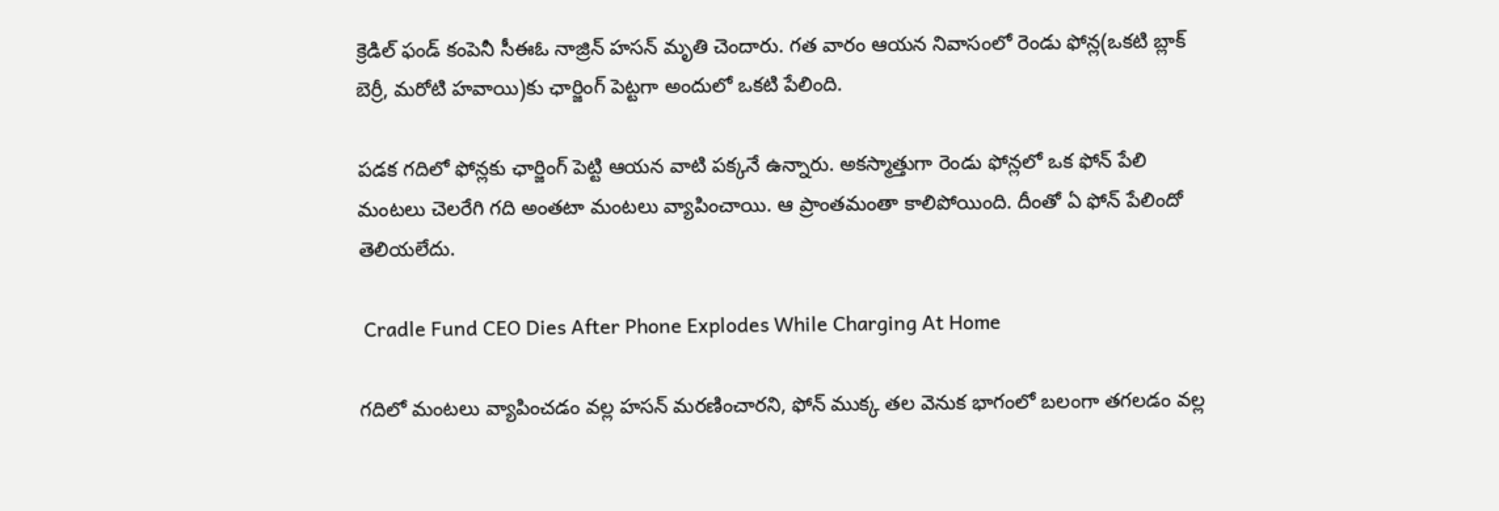క్రెడిల్‌ ఫండ్ కంపెనీ సీఈఓ నాజ్రిన్‌ హసన్‌ మృతి చెందారు. గత వారం ఆయన నివాసంలో రెండు ఫోన్ల(ఒకటి బ్లాక్ బెర్రీ, మరోటి హవాయి)కు ఛార్జింగ్‌ పెట్టగా అందులో ఒకటి పేలింది.

పడక గదిలో ఫోన్లకు ఛార్జింగ్‌ పెట్టి ఆయన వాటి పక్కనే ఉన్నారు. అకస్మాత్తుగా రెండు ఫోన్లలో ఒక ఫోన్‌ పేలి మంటలు చెలరేగి గది అంతటా మంటలు వ్యాపించాయి. ఆ ప్రాంతమంతా కాలిపోయింది. దీంతో ఏ ఫోన్‌ పేలిందో తెలియలేదు.

 Cradle Fund CEO Dies After Phone Explodes While Charging At Home

గదిలో మంటలు వ్యాపించడం వల్ల హసన్‌ మరణించారని, ఫోన్‌ ముక్క తల వెనుక భాగంలో బలంగా తగలడం వల్ల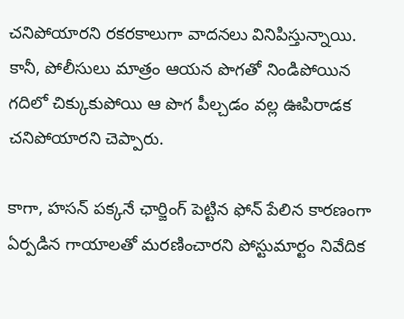చనిపోయారని రకరకాలుగా వాదనలు వినిపిస్తున్నాయి. కానీ, పోలీసులు మాత్రం ఆయన పొగతో నిండిపోయిన గదిలో చిక్కుకుపోయి ఆ పొగ పీల్చడం వల్ల ఊపిరాడక చనిపోయారని చెప్పారు.

కాగా, హసన్‌ పక్కనే ఛార్జింగ్‌ పెట్టిన ఫోన్‌ పేలిన కారణంగా ఏర్పడిన గాయాలతో మరణించారని పోస్టుమార్టం నివేదిక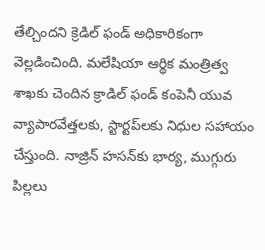తేల్చిందని క్రెడిల్‌ ఫండ్‌ అధికారికంగా వెల్లడించింది. మలేషియా ఆర్థిక మంత్రిత్వ శాఖకు చెందిన క్రాడిల్‌ ఫండ్‌ కంపెనీ యువ వ్యాపారవేత్తలకు, స్టార్టప్‌లకు నిధుల సహాయం చేస్తుంది. నాజ్రిన్‌ హసన్‌కు భార్య, ముగ్గురు పిల్లలు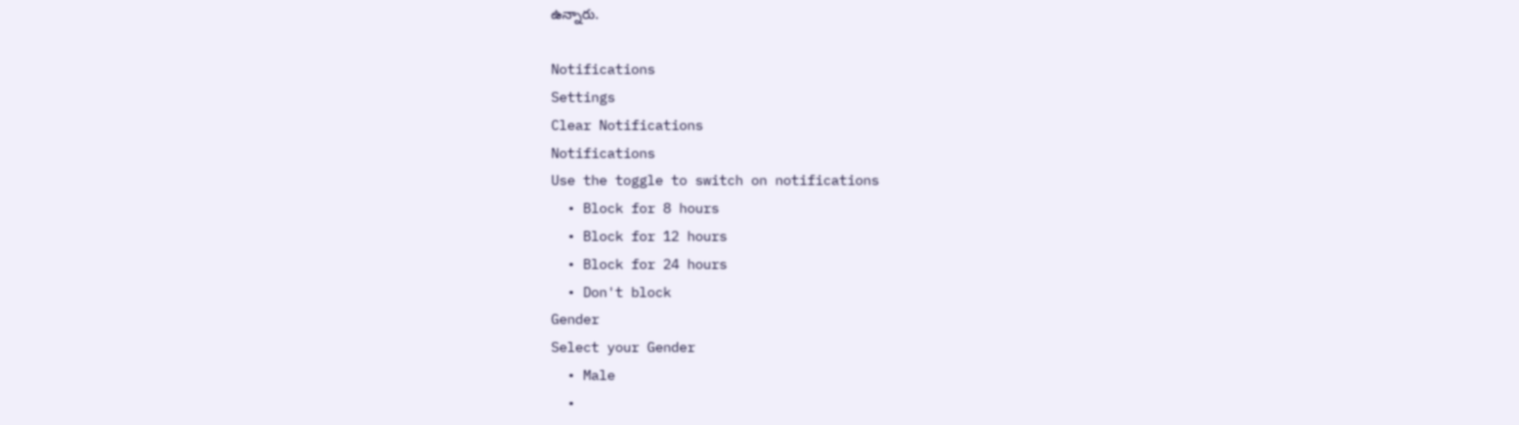ఉన్నారు.

Notifications
Settings
Clear Notifications
Notifications
Use the toggle to switch on notifications
  • Block for 8 hours
  • Block for 12 hours
  • Block for 24 hours
  • Don't block
Gender
Select your Gender
  • Male
  •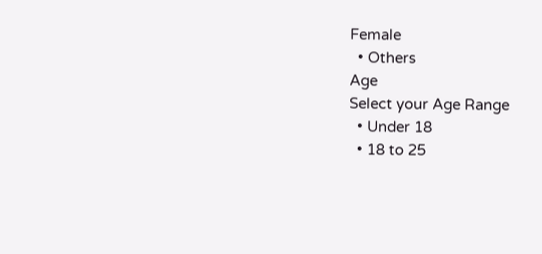Female
  • Others
Age
Select your Age Range
  • Under 18
  • 18 to 25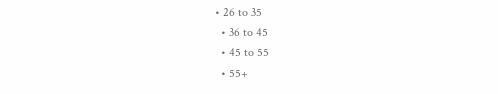• 26 to 35
  • 36 to 45
  • 45 to 55
  • 55+